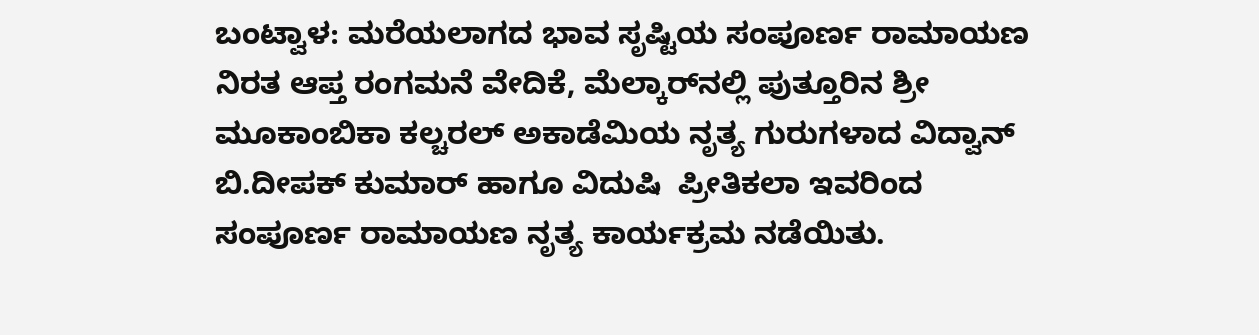ಬಂಟ್ವಾಳ: ಮರೆಯಲಾಗದ ಭಾವ ಸೃಷ್ಟಿಯ ಸಂಪೂರ್ಣ ರಾಮಾಯಣ ನಿರತ ಆಪ್ತ ರಂಗಮನೆ ವೇದಿಕೆ, ಮೆಲ್ಕಾರ್‌ನಲ್ಲಿ ಪುತ್ತೂರಿನ ಶ್ರೀ ಮೂಕಾಂಬಿಕಾ ಕಲ್ಚರಲ್ ಅಕಾಡೆಮಿಯ ನೃತ್ಯ ಗುರುಗಳಾದ ವಿದ್ವಾನ್  ಬಿ.ದೀಪಕ್ ಕುಮಾರ್ ಹಾಗೂ ವಿದುಷಿ  ಪ್ರೀತಿಕಲಾ ಇವರಿಂದ ಸಂಪೂರ್ಣ ರಾಮಾಯಣ ನೃತ್ಯ ಕಾರ್ಯಕ್ರಮ ನಡೆಯಿತು.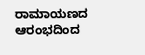ರಾಮಾಯಣದ ಆರಂಭದಿಂದ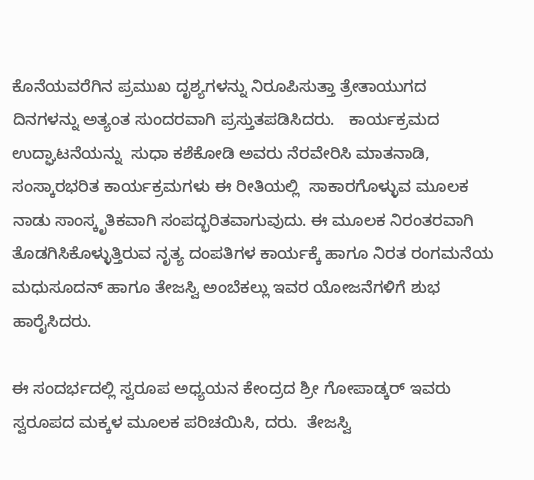ಕೊನೆಯವರೆಗಿನ ಪ್ರಮುಖ ದೃಶ್ಯಗಳನ್ನು ನಿರೂಪಿಸುತ್ತಾ ತ್ರೇತಾಯುಗದ ದಿನಗಳನ್ನು ಅತ್ಯಂತ ಸುಂದರವಾಗಿ ಪ್ರಸ್ತುತಪಡಿಸಿದರು.   ಕಾರ್ಯಕ್ರಮದ ಉದ್ಘಾಟನೆಯನ್ನು  ಸುಧಾ ಕಶೆಕೋಡಿ ಅವರು ನೆರವೇರಿಸಿ ಮಾತನಾಡಿ, ಸಂಸ್ಕಾರಭರಿತ ಕಾರ್ಯಕ್ರಮಗಳು ಈ ರೀತಿಯಲ್ಲಿ  ಸಾಕಾರಗೊಳ್ಳುವ ಮೂಲಕ ನಾಡು ಸಾಂಸ್ಕೃತಿಕವಾಗಿ ಸಂಪದ್ಭರಿತವಾಗುವುದು. ಈ ಮೂಲಕ ನಿರಂತರವಾಗಿ ತೊಡಗಿಸಿಕೊಳ್ಳುತ್ತಿರುವ ನೃತ್ಯ ದಂಪತಿಗಳ ಕಾರ್ಯಕ್ಕೆ ಹಾಗೂ ನಿರತ ರಂಗಮನೆಯ  ಮಧುಸೂದನ್ ಹಾಗೂ ತೇಜಸ್ವಿ ಅಂಬೆಕಲ್ಲು ಇವರ ಯೋಜನೆಗಳಿಗೆ ಶುಭ ಹಾರೈಸಿದರು.

ಈ ಸಂದರ್ಭದಲ್ಲಿ ಸ್ವರೂಪ ಅಧ್ಯಯನ ಕೇಂದ್ರದ ಶ್ರೀ ಗೋಪಾಡ್ಕರ್ ಇವರು ಸ್ವರೂಪದ ಮಕ್ಕಳ ಮೂಲಕ ಪರಿಚಯಿಸಿ, ದರು.  ತೇಜಸ್ವಿ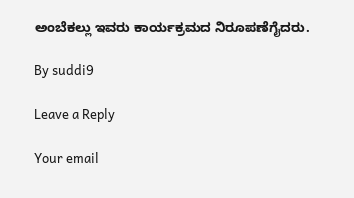ಅಂಬೆಕಲ್ಲು ಇವರು ಕಾರ್ಯಕ್ರಮದ ನಿರೂಪಣೆಗೈದರು.

By suddi9

Leave a Reply

Your email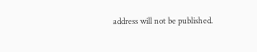address will not be published.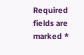Required fields are marked *